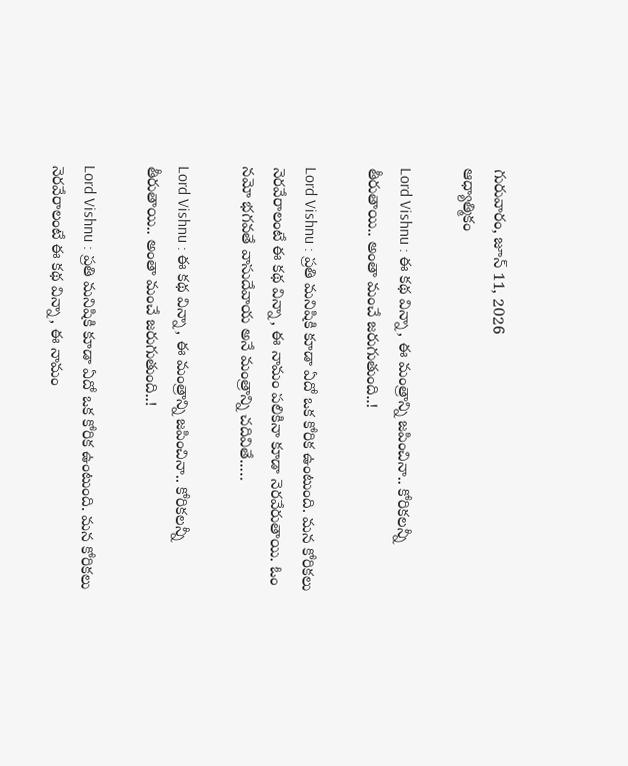గురువారం, జూన్ 11, 2026
ఆధ్యాత్మికం

Lord Vishnu : ఈ కథ విన్నా, ఈ మంత్రాన్ని జపించినా.. కోరికలన్నీ తీరుతాయి.. అంతా మంచే జరుగుతుంది..!

Lord Vishnu : ప్రతి మనిషికి కూడా ఏదో ఒక కోరిక ఉంటుంది. మన కోరికలు నెరవేరాలంటే ఈ కథ విన్నా, ఈ నామం పలికినా కూడా నెరవేరుతాయి. ఓం నమో భగవతే వాసుదేవాయ అనే మంత్రాన్ని చదివితే..…

Lord Vishnu : ఈ కథ విన్నా, ఈ మంత్రాన్ని జపించినా.. కోరికలన్నీ తీరుతాయి.. అంతా మంచే జరుగుతుంది..!

Lord Vishnu : ప్రతి మనిషికి కూడా ఏదో ఒక కోరిక ఉంటుంది. మన కోరికలు నెరవేరాలంటే ఈ కథ విన్నా, ఈ నామం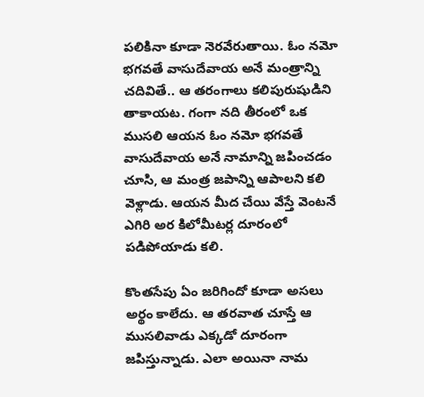పలికినా కూడా నెరవేరుతాయి. ఓం నమో భగవతే వాసుదేవాయ అనే మంత్రాన్ని చదివితే.. ఆ తరంగాలు కలిపురుషుడిని తాకాయట. గంగా నది తీరంలో ఒక ముసలి ఆయన ఓం నమో భగవతే వాసుదేవాయ అనే నామాన్ని జపించడం చూసి, ఆ మంత్ర జపాన్ని ఆపాలని కలి వెళ్లాడు. ఆయన మీద చేయి వేస్తే వెంటనే ఎగిరి అర కిలోమీటర్ల దూరంలో పడిపోయాడు కలి.

కొంతసేపు ఏం జరిగిందో కూడా అసలు అర్థం కాలేదు. ఆ తరవాత చూస్తే ఆ ముసలివాడు ఎక్కడో దూరంగా జపిస్తున్నాడు. ఎలా అయినా నామ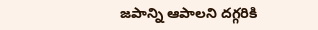జపాన్ని ఆపాలని దగ్గరికి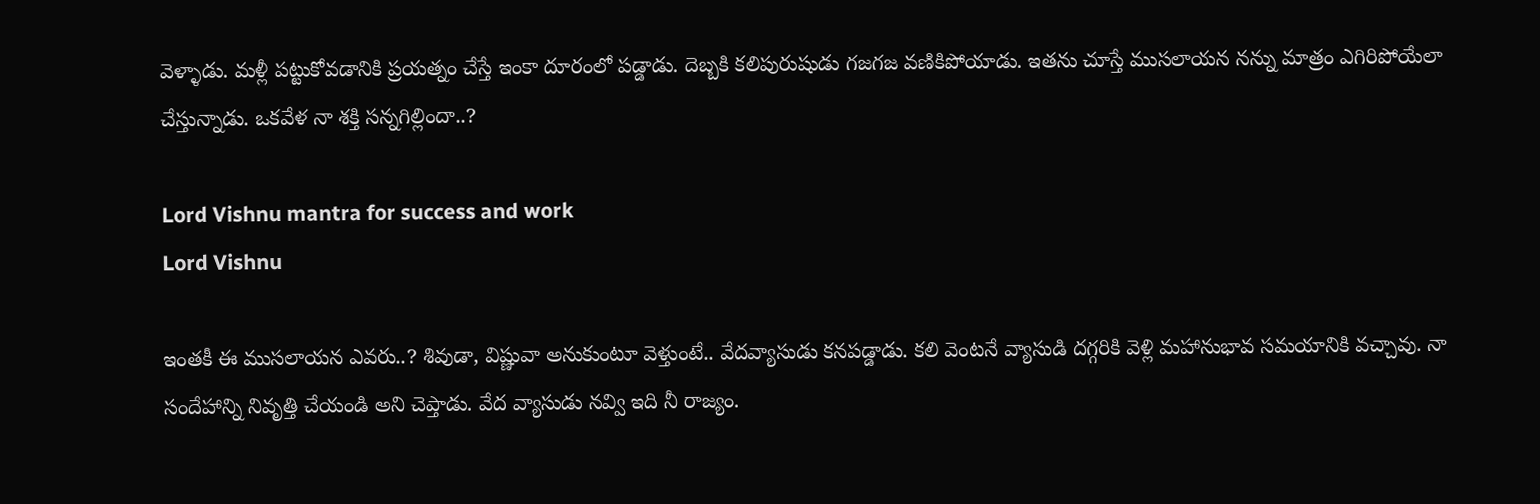వెళ్ళాడు. మళ్లీ పట్టుకోవడానికి ప్రయత్నం చేస్తే ఇంకా దూరంలో పడ్డాడు. దెబ్బకి కలిపురుషుడు గజగజ వణికిపోయాడు. ఇతను చూస్తే ముసలాయన నన్ను మాత్రం ఎగిరిపోయేలా చేస్తున్నాడు. ఒకవేళ నా శక్తి సన్నగిల్లిందా..?

Lord Vishnu mantra for success and work
Lord Vishnu

ఇంతకీ ఈ ముసలాయన ఎవరు..? శివుడా, విష్ణువా అనుకుంటూ వెళ్తుంటే.. వేదవ్యాసుడు కనపడ్డాడు. కలి వెంటనే వ్యాసుడి దగ్గరికి వెళ్లి మహానుభావ సమయానికి వచ్చావు. నా సందేహాన్ని నివృత్తి చేయండి అని చెప్తాడు. వేద వ్యాసుడు నవ్వి ఇది నీ రాజ్యం.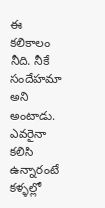ఈ కలికాలం నీది. నీకే సందేహమా అని అంటాడు. ఎవరైనా కలిసి ఉన్నారంటే కళ్ళల్లో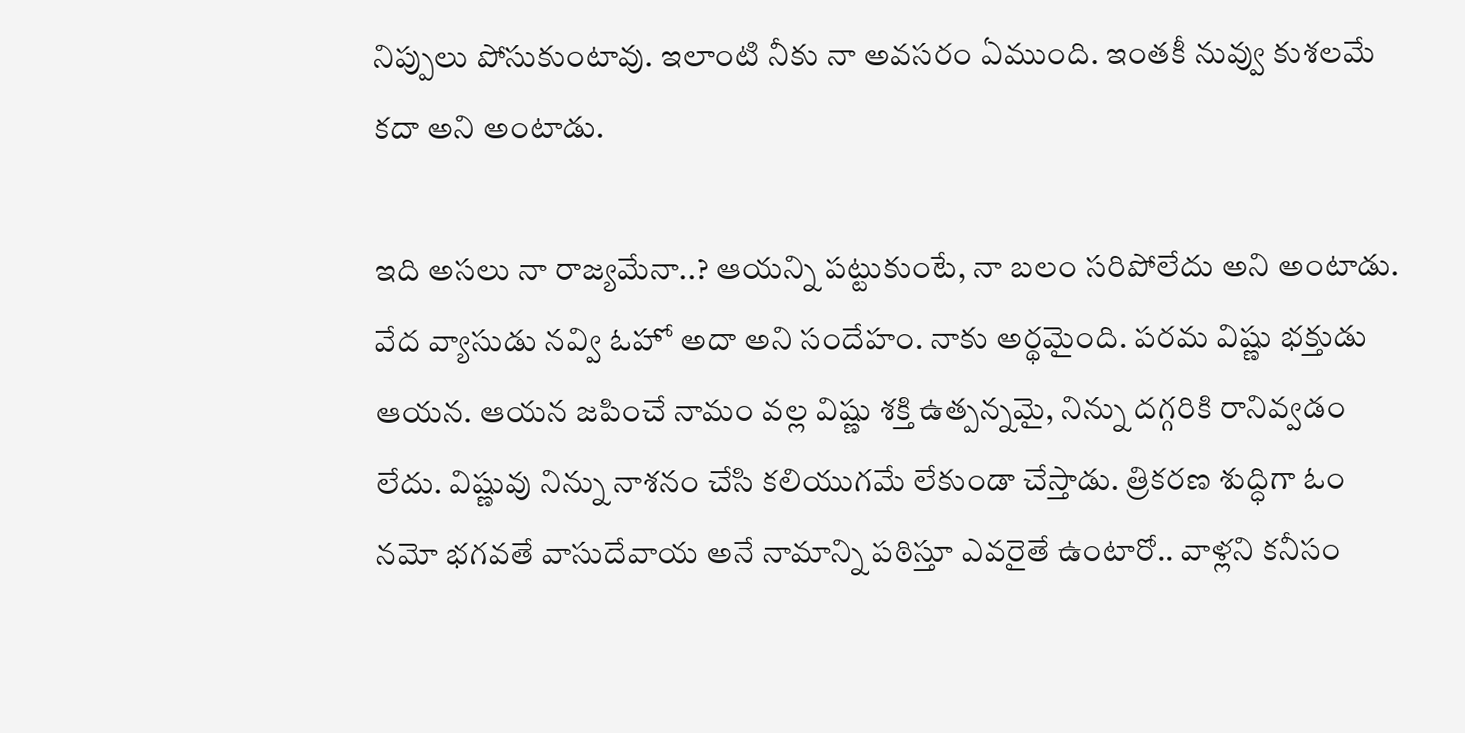నిప్పులు పోసుకుంటావు. ఇలాంటి నీకు నా అవసరం ఏముంది. ఇంతకీ నువ్వు కుశలమే కదా అని అంటాడు.

ఇది అసలు నా రాజ్యమేనా..? ఆయన్ని పట్టుకుంటే, నా బలం సరిపోలేదు అని అంటాడు. వేద వ్యాసుడు నవ్వి ఓహో అదా అని సందేహం. నాకు అర్థమైంది. పరమ విష్ణు భక్తుడు ఆయన. ఆయన జపించే నామం వల్ల విష్ణు శక్తి ఉత్పన్నమై, నిన్ను దగ్గరికి రానివ్వడం లేదు. విష్ణువు నిన్ను నాశనం చేసి కలియుగమే లేకుండా చేస్తాడు. త్రికరణ శుద్ధిగా ఓం నమో భగవతే వాసుదేవాయ అనే నామాన్ని పఠిస్తూ ఎవరైతే ఉంటారో.. వాళ్లని కనీసం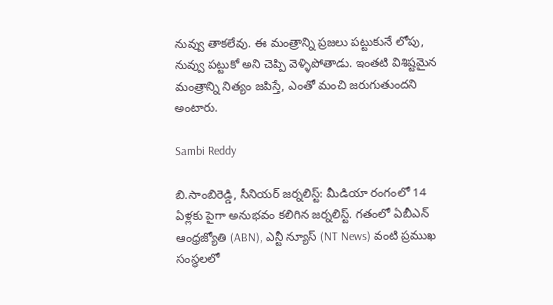నువ్వు తాకలేవు. ఈ మంత్రాన్ని ప్రజలు పట్టుకునే లోపు, నువ్వు పట్టుకో అని చెప్పి వెళ్ళిపోతాడు. ఇంతటి విశిష్టమైన మంత్రాన్ని నిత్యం జపిస్తే, ఎంతో మంచి జరుగుతుందని అంటారు.

Sambi Reddy

బి.సాంబిరెడ్డి, సీనియర్ జర్నలిస్ట్: మీడియా రంగంలో 14 ఏళ్లకు పైగా అనుభవం కలిగిన జర్నలిస్ట్. గతంలో ఏబీఎన్ ఆంధ్ర‌జ్యోతి (ABN), ఎన్టీ న్యూస్ (NT News) వంటి ప్రముఖ సంస్థలలో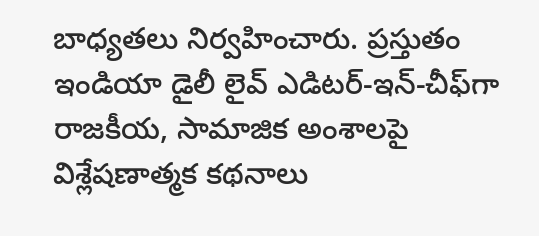బాధ్యతలు నిర్వహించారు. ప్రస్తుతం ఇండియా డైలీ లైవ్ ఎడిటర్-ఇన్-చీఫ్‌గా రాజకీయ, సామాజిక అంశాలపై విశ్లేషణాత్మక కథనాలు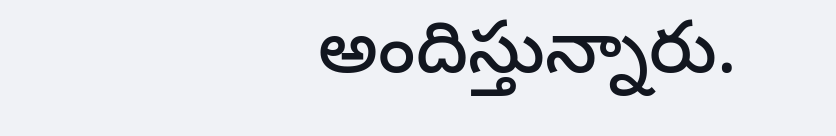అందిస్తున్నారు.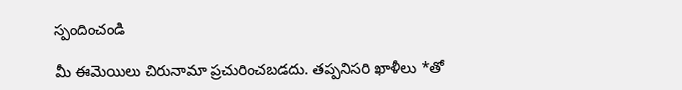స్పందించండి

మీ ఈమెయిలు చిరునామా ప్రచురించబడదు. తప్పనిసరి ఖాళీలు *తో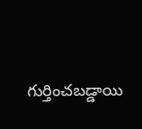గుర్తించబడ్డాయి